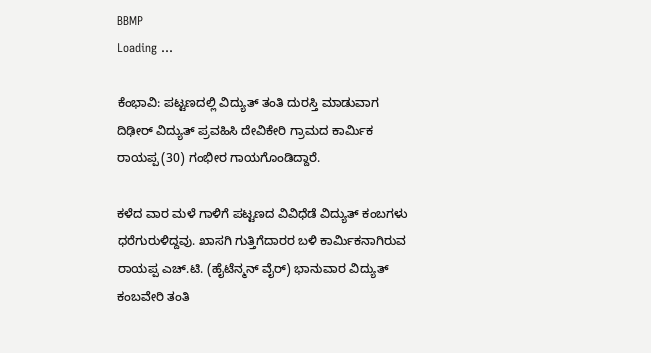BBMP
Loading ...

ಕೆಂಭಾವಿ: ಪಟ್ಟಣದಲ್ಲಿ ವಿದ್ಯುತ್‌ ತಂತಿ ದುರಸ್ತಿ ಮಾಡುವಾಗ ದಿಢೀ‌ರ್ ವಿದ್ಯುತ್‌ ಪ್ರವಹಿಸಿ ದೇವಿಕೇರಿ ಗ್ರಾಮದ ಕಾರ್ಮಿಕ ರಾಯಪ್ಪ (30) ಗಂಭೀರ ಗಾಯಗೊಂಡಿದ್ದಾರೆ.

ಕಳೆದ ವಾರ ಮಳೆ ಗಾಳಿಗೆ ಪಟ್ಟಣದ ವಿವಿಧೆಡೆ ವಿದ್ಯುತ್ ಕಂಬಗಳು ಧರೆಗುರುಳಿದ್ದವು. ಖಾಸಗಿ ಗುತ್ತಿಗೆದಾರರ ಬಳಿ ಕಾರ್ಮಿಕನಾಗಿರುವ ರಾಯಪ್ಪ ಎಚ್.ಟಿ. (ಹೈಟೆನ್ಮನ್ ವೈ‌ರ್) ಭಾನುವಾರ ವಿದ್ಯುತ್ ಕಂಬವೇರಿ ತಂತಿ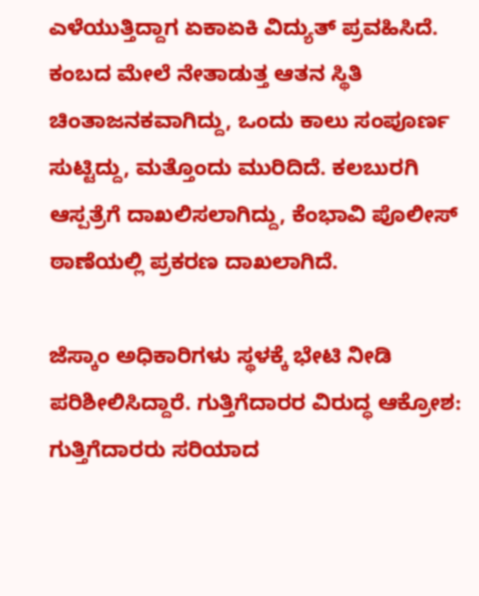ಎಳೆಯುತ್ತಿದ್ದಾಗ ಏಕಾಏಕಿ ವಿದ್ಯುತ್ ಪ್ರವಹಿಸಿದೆ. ಕಂಬದ ಮೇಲೆ ನೇತಾಡುತ್ತ ಆತನ ಸ್ಥಿತಿ ಚಿಂತಾಜನಕವಾಗಿದ್ದು, ಒಂದು ಕಾಲು ಸಂಪೂರ್ಣ ಸುಟ್ಟಿದ್ದು, ಮತ್ತೊಂದು ಮುರಿದಿದೆ. ಕಲಬುರಗಿ ಆಸ್ಪತ್ರೆಗೆ ದಾಖಲಿಸಲಾಗಿದ್ದು, ಕೆಂಭಾವಿ ಪೊಲೀಸ್ ಠಾಣೆಯಲ್ಲಿ ಪ್ರಕರಣ ದಾಖಲಾಗಿದೆ.

ಜೆಸ್ಕಾಂ ಅಧಿಕಾರಿಗಳು ಸ್ಥಳಕ್ಕೆ ಭೇಟಿ ನೀಡಿ ಪರಿಶೀಲಿಸಿದ್ದಾರೆ. ಗುತ್ತಿಗೆದಾರರ ವಿರುದ್ಧ ಆಕ್ರೋಶ: ಗುತ್ತಿಗೆದಾರರು ಸರಿಯಾದ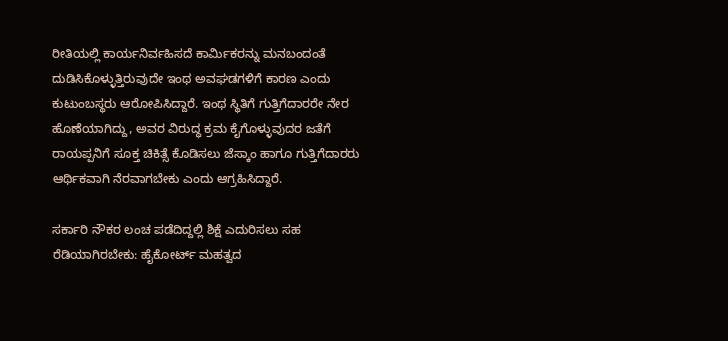ರೀತಿಯಲ್ಲಿ ಕಾರ್ಯನಿರ್ವಹಿಸದೆ ಕಾರ್ಮಿಕರನ್ನು ಮನಬಂದಂತೆ ದುಡಿಸಿಕೊಳ್ಳುತ್ತಿರುವುದೇ ಇಂಥ ಅವಘಡಗಳಿಗೆ ಕಾರಣ ಎಂದು ಕುಟುಂಬಸ್ಥರು ಆರೋಪಿಸಿದ್ದಾರೆ. ಇಂಥ ಸ್ಥಿತಿಗೆ ಗುತ್ತಿಗೆದಾರರೇ ನೇರ ಹೊಣೆಯಾಗಿದ್ದು, ಅವರ ವಿರುದ್ಧ ಕ್ರಮ ಕೈಗೊಳ್ಳುವುದರ ಜತೆಗೆ ರಾಯಪ್ಪನಿಗೆ ಸೂಕ್ತ ಚಿಕಿತ್ಸೆ ಕೊಡಿಸಲು ಜೆಸ್ಕಾಂ ಹಾಗೂ ಗುತ್ತಿಗೆದಾರರು ಆರ್ಥಿಕವಾಗಿ ನೆರವಾಗಬೇಕು ಎಂದು ಆಗ್ರಹಿಸಿದ್ದಾರೆ.

ಸರ್ಕಾರಿ ನೌಕರ ಲಂಚ ಪಡೆದಿದ್ದಲ್ಲಿ ಶಿಕ್ಷೆ ಎದುರಿಸಲು ಸಹ ರೆಡಿಯಾಗಿರಬೇಕು: ಹೈಕೋರ್ಟ್ ಮಹತ್ವದ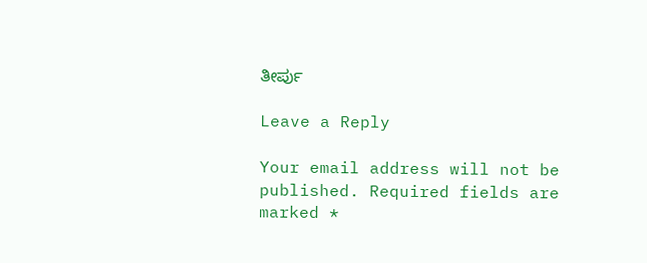ತೀರ್ಪು

Leave a Reply

Your email address will not be published. Required fields are marked *